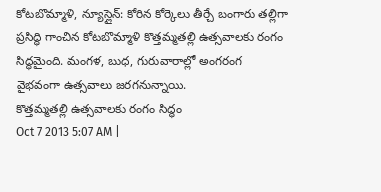కోటబొమ్మాళి, న్యూస్లైన్: కోరిన కోర్కెలు తీర్చే బంగారు తల్లిగా ప్రసిద్ధి గాంచిన కోటబొమ్మాళి కొత్తమ్మతల్లి ఉత్సవాలకు రంగం సిద్ధమైంది. మంగళ, బుధ, గురువారాల్లో అంగరంగ వైభవంగా ఉత్సవాలు జరగనున్నాయి.
కొత్తమ్మతల్లి ఉత్సవాలకు రంగం సిద్ధం
Oct 7 2013 5:07 AM |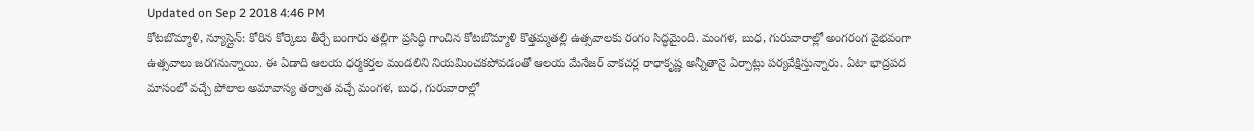Updated on Sep 2 2018 4:46 PM
కోటబొమ్మాళి, న్యూస్లైన్: కోరిన కోర్కెలు తీర్చే బంగారు తల్లిగా ప్రసిద్ధి గాంచిన కోటబొమ్మాళి కొత్తమ్మతల్లి ఉత్సవాలకు రంగం సిద్ధమైంది. మంగళ, బుధ, గురువారాల్లో అంగరంగ వైభవంగా ఉత్సవాలు జరగనున్నాయి. ఈ ఏడాది ఆలయ ధర్మకర్తల మండలిని నియమించకపోవడంతో ఆలయ మేనేజర్ వాకచర్ల రాధాకృష్ణ అన్నీతానై ఏర్పాట్లు పర్యవేక్షిస్తున్నారు. ఏటా భాద్రపద మాసంలో వచ్చే పోలాల అమావాస్య తర్వాత వచ్చే మంగళ, బుధ, గురువారాల్లో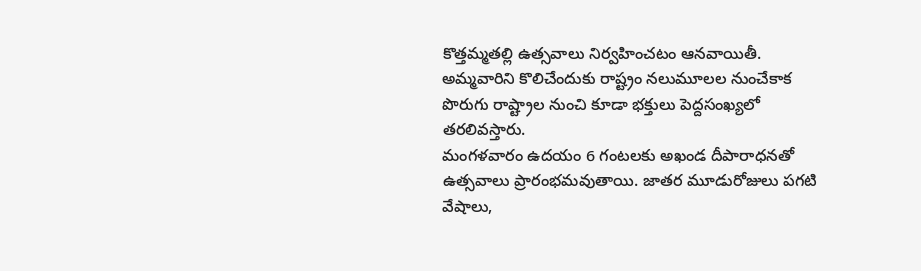కొత్తమ్మతల్లి ఉత్సవాలు నిర్వహించటం ఆనవాయితీ. అమ్మవారిని కొలిచేందుకు రాష్ట్రం నలుమూలల నుంచేకాక పొరుగు రాష్ట్రాల నుంచి కూడా భక్తులు పెద్దసంఖ్యలో తరలివస్తారు.
మంగళవారం ఉదయం 6 గంటలకు అఖండ దీపారాధనతో ఉత్సవాలు ప్రారంభమవుతాయి. జాతర మూడురోజులు పగటి వేషాలు,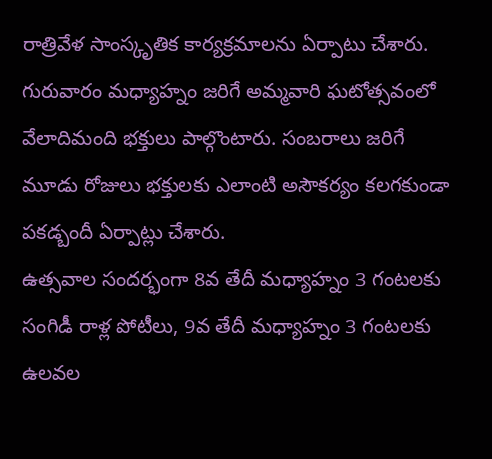రాత్రివేళ సాంస్కృతిక కార్యక్రమాలను ఏర్పాటు చేశారు. గురువారం మధ్యాహ్నం జరిగే అమ్మవారి ఘటోత్సవంలో వేలాదిమంది భక్తులు పాల్గొంటారు. సంబరాలు జరిగే మూడు రోజులు భక్తులకు ఎలాంటి అసౌకర్యం కలగకుండా పకడ్బందీ ఏర్పాట్లు చేశారు.
ఉత్సవాల సందర్భంగా 8వ తేదీ మధ్యాహ్నం 3 గంటలకు సంగిడీ రాళ్ల పోటీలు, 9వ తేదీ మధ్యాహ్నం 3 గంటలకు ఉలవల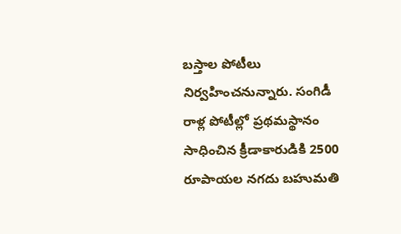బస్తాల పోటీలు నిర్వహించనున్నారు. సంగిడీ రాళ్ల పోటీల్లో ప్రథమస్థానం సాధించిన క్రీడాకారుడికి 2500 రూపాయల నగదు బహుమతి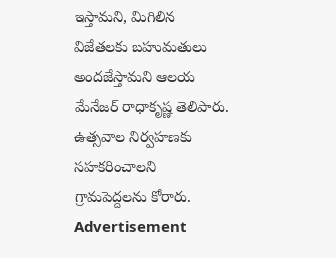ఇస్తామని, మిగిలిన విజేతలకు బహుమతులు అందజేస్తామని ఆలయ మేనేజర్ రాధాకృష్ణ తెలిపారు. ఉత్సవాల నిర్వహణకు సహకరించాలని గ్రామపెద్దలను కోరారు.
Advertisement